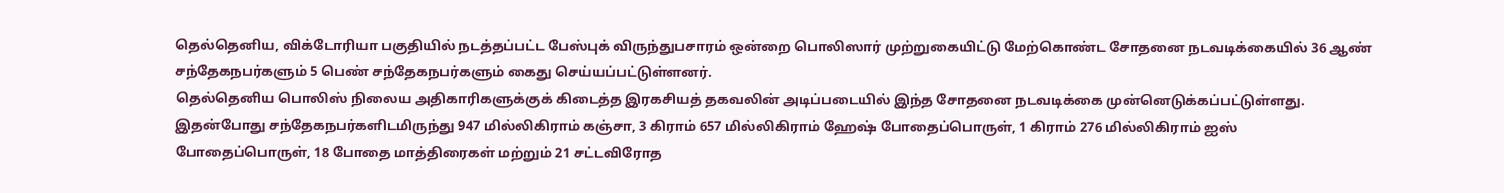தெல்தெனிய, விக்டோரியா பகுதியில் நடத்தப்பட்ட பேஸ்புக் விருந்துபசாரம் ஒன்றை பொலிஸார் முற்றுகையிட்டு மேற்கொண்ட சோதனை நடவடிக்கையில் 36 ஆண் சந்தேகநபர்களும் 5 பெண் சந்தேகநபர்களும் கைது செய்யப்பட்டுள்ளனர்.
தெல்தெனிய பொலிஸ் நிலைய அதிகாரிகளுக்குக் கிடைத்த இரகசியத் தகவலின் அடிப்படையில் இந்த சோதனை நடவடிக்கை முன்னெடுக்கப்பட்டுள்ளது.
இதன்போது சந்தேகநபர்களிடமிருந்து 947 மில்லிகிராம் கஞ்சா, 3 கிராம் 657 மில்லிகிராம் ஹேஷ் போதைப்பொருள், 1 கிராம் 276 மில்லிகிராம் ஐஸ் போதைப்பொருள், 18 போதை மாத்திரைகள் மற்றும் 21 சட்டவிரோத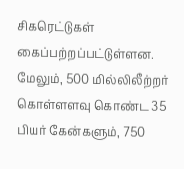சிகரெட்டுகள் கைப்பற்றப்பட்டுள்ளன.
மேலும், 500 மில்லிலீற்றர் கொள்ளளவு கொண்ட 35 பியர் கேன்களும், 750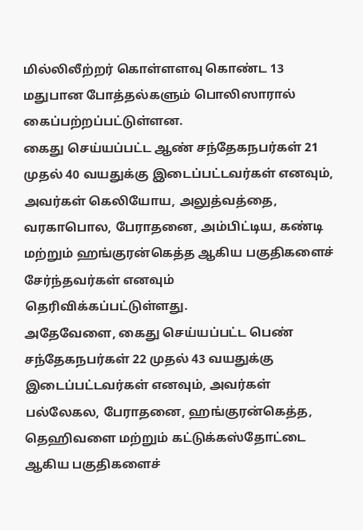மில்லிலீற்றர் கொள்ளளவு கொண்ட 13 மதுபான போத்தல்களும் பொலிஸாரால் கைப்பற்றப்பட்டுள்ளன.
கைது செய்யப்பட்ட ஆண் சந்தேகநபர்கள் 21 முதல் 40 வயதுக்கு இடைப்பட்டவர்கள் எனவும், அவர்கள் கெலியோய, அலுத்வத்தை, வரகாபொல, பேராதனை, அம்பிட்டிய, கண்டி மற்றும் ஹங்குரன்கெத்த ஆகிய பகுதிகளைச் சேர்ந்தவர்கள் எனவும் தெரிவிக்கப்பட்டுள்ளது.
அதேவேளை, கைது செய்யப்பட்ட பெண் சந்தேகநபர்கள் 22 முதல் 43 வயதுக்கு இடைப்பட்டவர்கள் எனவும், அவர்கள் பல்லேகல, பேராதனை, ஹங்குரன்கெத்த, தெஹிவளை மற்றும் கட்டுக்கஸ்தோட்டை ஆகிய பகுதிகளைச்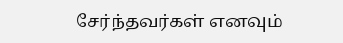சேர்ந்தவர்கள் எனவும்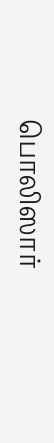பொலிஸார்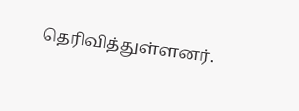தெரிவித்துள்ளனர்.